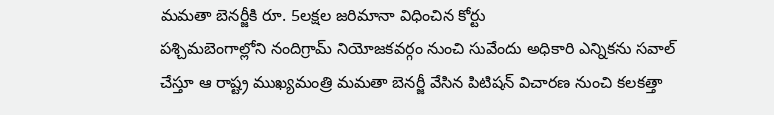మమతా బెనర్జీకి రూ. 5లక్షల జరిమానా విధించిన కోర్టు
పశ్చిమబెంగాల్లోని నందిగ్రామ్ నియోజకవర్గం నుంచి సువేందు అధికారి ఎన్నికను సవాల్ చేస్తూ ఆ రాష్ట్ర ముఖ్యమంత్రి మమతా బెనర్జీ వేసిన పిటిషన్ విచారణ నుంచి కలకత్తా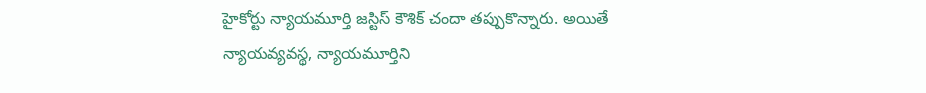హైకోర్టు న్యాయమూర్తి జస్టిస్ కౌశిక్ చందా తప్పుకొన్నారు. అయితే న్యాయవ్యవస్థ, న్యాయమూర్తిని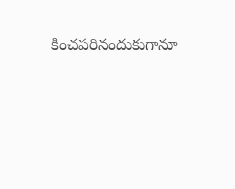కించపరినందుకుగానూ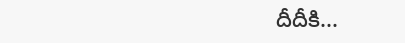దీదీకి...